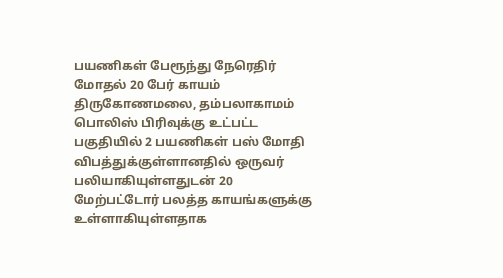பயணிகள் பேரூந்து நேரெதிர் மோதல் 20 பேர் காயம்
திருகோணமலை, தம்பலாகாமம் பொலிஸ் பிரிவுக்கு உட்பட்ட பகுதியில் 2 பயணிகள் பஸ் மோதி
விபத்துக்குள்ளானதில் ஒருவர் பலியாகியுள்ளதுடன் 20 மேற்பட்டோர் பலத்த காயங்களுக்கு உள்ளாகியுள்ளதாக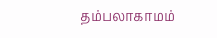தம்பலாகாமம்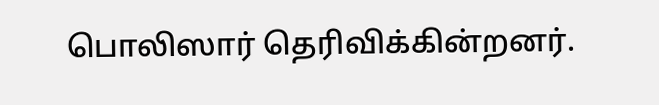பொலிஸார் தெரிவிக்கின்றனர்.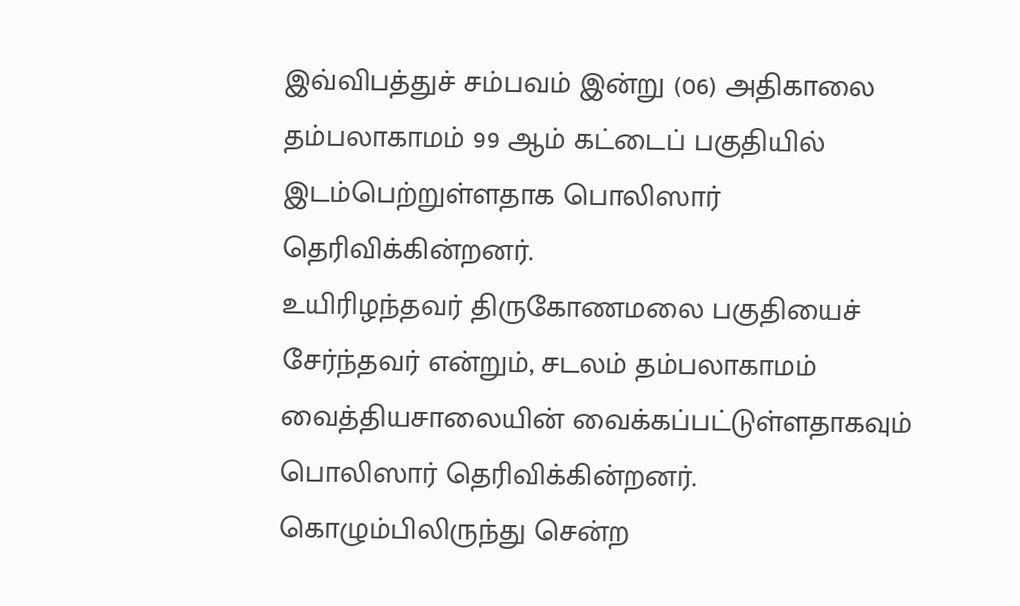இவ்விபத்துச் சம்பவம் இன்று (06) அதிகாலை தம்பலாகாமம் 99 ஆம் கட்டைப் பகுதியில் இடம்பெற்றுள்ளதாக பொலிஸார் தெரிவிக்கின்றனர்.
உயிரிழந்தவர் திருகோணமலை பகுதியைச் சேர்ந்தவர் என்றும், சடலம் தம்பலாகாமம் வைத்தியசாலையின் வைக்கப்பட்டுள்ளதாகவும் பொலிஸார் தெரிவிக்கின்றனர்.
கொழும்பிலிருந்து சென்ற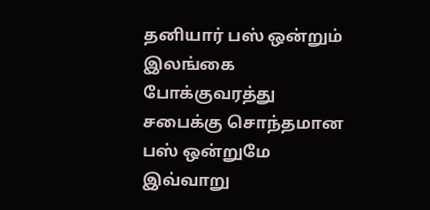தனியார் பஸ் ஒன்றும் இலங்கை போக்குவரத்து சபைக்கு சொந்தமான பஸ் ஒன்றுமே
இவ்வாறு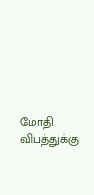மோதி விபத்துக்கு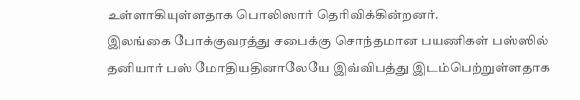உள்ளாகியுள்ளதாக பொலிஸார் தெரிவிக்கின்றனர்.
இலங்கை போக்குவரத்து சபைக்கு சொந்தமான பயணிகள் பஸ்ஸில் தனியார் பஸ் மோதியதினாலேயே இவ்விபத்து இடம்பெற்றுள்ளதாக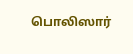பொலிஸார்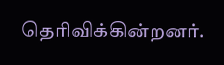தெரிவிக்கின்றனர்.